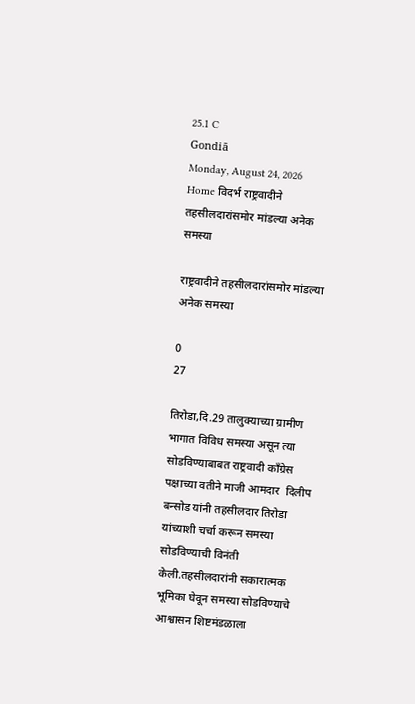25.1 C
Gondiā
Monday, August 24, 2026
Home विदर्भ राष्ट्रवादीने तहसीलदारांसमोर मांडल्या अनेक समस्या

राष्ट्रवादीने तहसीलदारांसमोर मांडल्या अनेक समस्या

0
27

तिरोडा,दि.29 तालुक्याच्या ग्रामीण भागात विविध समस्या असून त्या सोडविण्याबाबत राष्ट्रवादी काँग्रेस पक्षाच्या वतीने माजी आमदार  दिलीप बन्सोड यांनी तहसीलदार तिरोडा यांच्याशी चर्चा करून समस्या सोडविण्याची विनंती केली.तहसीलदारांनी सकारात्मक भूमिका घेवून समस्या सोडविण्याचे आश्वासन शिष्टमंडळाला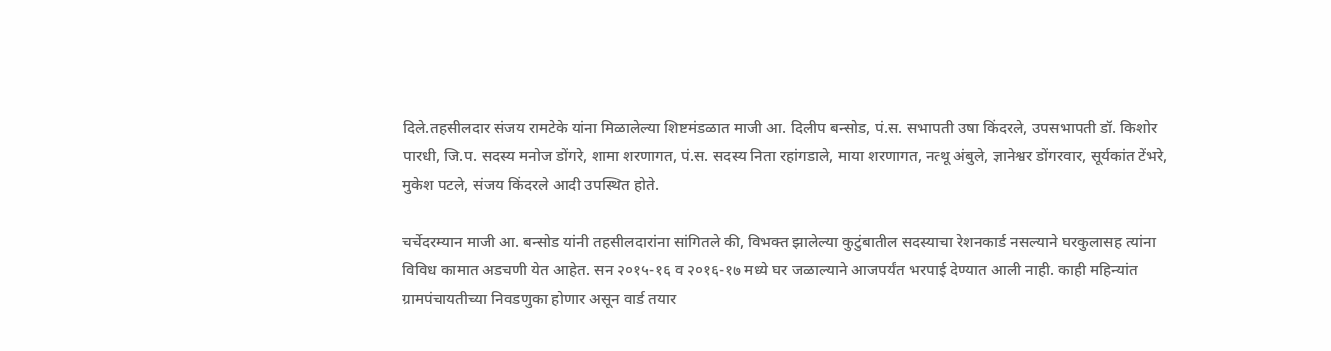दिले.तहसीलदार संजय रामटेके यांना मिळालेल्या शिष्टमंडळात माजी आ. दिलीप बन्सोड, पं.स. सभापती उषा किंदरले, उपसभापती डॉ. किशोर पारधी, जि.प. सदस्य मनोज डोंगरे, शामा शरणागत, पं.स. सदस्य निता रहांगडाले, माया शरणागत, नत्थू अंबुले, ज्ञानेश्वर डोंगरवार, सूर्यकांत टेंभरे, मुकेश पटले, संजय किंदरले आदी उपस्थित होते.

चर्चेदरम्यान माजी आ. बन्सोड यांनी तहसीलदारांना सांगितले की, विभक्त झालेल्या कुटुंबातील सदस्याचा रेशनकार्ड नसल्याने घरकुलासह त्यांना विविध कामात अडचणी येत आहेत. सन २०१५-१६ व २०१६-१७ मध्ये घर जळाल्याने आजपर्यंत भरपाई देण्यात आली नाही. काही महिन्यांत ग्रामपंचायतीच्या निवडणुका होणार असून वार्ड तयार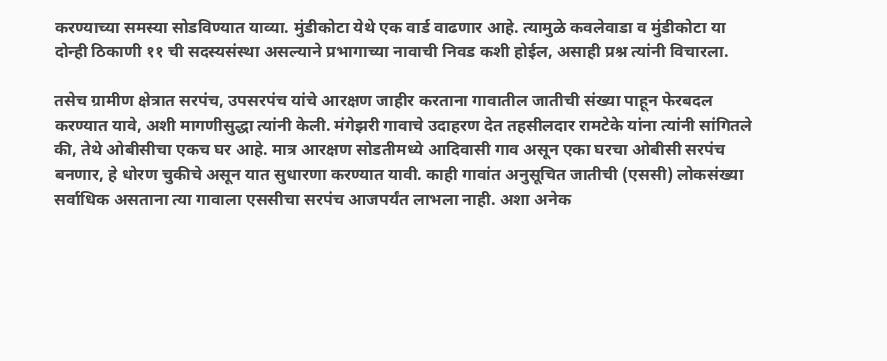करण्याच्या समस्या सोडविण्यात याव्या. मुंडीकोटा येथे एक वार्ड वाढणार आहे. त्यामुळे कवलेवाडा व मुंडीकोटा या दोन्ही ठिकाणी ११ ची सदस्यसंस्था असल्याने प्रभागाच्या नावाची निवड कशी होईल, असाही प्रश्न त्यांनी विचारला.

तसेच ग्रामीण क्षेत्रात सरपंच, उपसरपंच यांचे आरक्षण जाहीर करताना गावातील जातीची संख्या पाहून फेरबदल करण्यात यावे, अशी मागणीसुद्धा त्यांनी केली. मंगेझरी गावाचे उदाहरण देत तहसीलदार रामटेके यांना त्यांनी सांगितले की, तेथे ओबीसीचा एकच घर आहे. मात्र आरक्षण सोडतीमध्ये आदिवासी गाव असून एका घरचा ओबीसी सरपंच बनणार, हे धोरण चुकीचे असून यात सुधारणा करण्यात यावी. काही गावांत अनुसूचित जातीची (एससी) लोकसंख्या सर्वाधिक असताना त्या गावाला एससीचा सरपंच आजपर्यंत लाभला नाही. अशा अनेक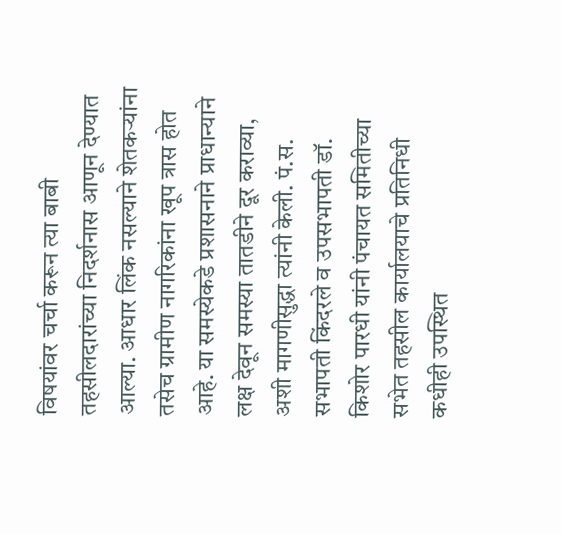विषयांवर चर्चा करून त्या बाबी तहसीलदारांच्या निदर्शनास आणून देण्यात आल्या. आधार लिंक नसल्याने शेतकऱ्यांना तसेच ग्रामीण नागरिकांना खूप त्रास होत आहे. या समस्येकडे प्रशासनाने प्राधान्याने लक्ष देवून समस्या तातडीने दूर कराव्या, अशी मागणीसुद्धा त्यांनी केली. पं.स. सभापती किंदरले व उपसभापती डॉ. किशोर पारधी यांनी पंचायत समितीच्या सभेत तहसील कार्यालयाचे प्रतिनिधी कधीही उपस्थित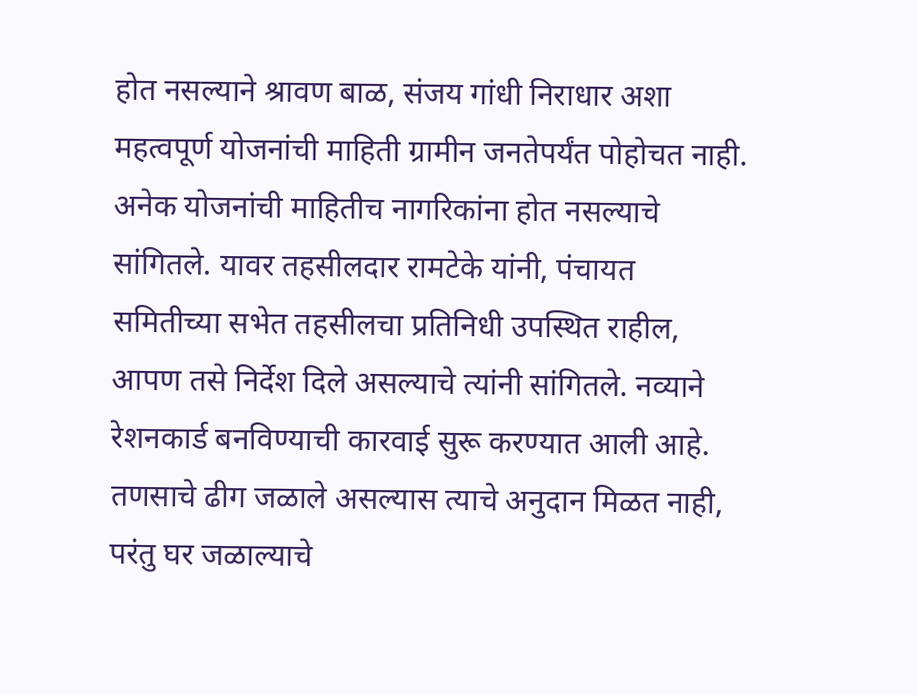होत नसल्याने श्रावण बाळ, संजय गांधी निराधार अशा महत्वपूर्ण योजनांची माहिती ग्रामीन जनतेपर्यंत पोहोचत नाही. अनेक योजनांची माहितीच नागरिकांना होत नसल्याचे सांगितले. यावर तहसीलदार रामटेके यांनी, पंचायत समितीच्या सभेत तहसीलचा प्रतिनिधी उपस्थित राहील, आपण तसे निर्देश दिले असल्याचे त्यांनी सांगितले. नव्याने रेशनकार्ड बनविण्याची कारवाई सुरू करण्यात आली आहे. तणसाचे ढीग जळाले असल्यास त्याचे अनुदान मिळत नाही, परंतु घर जळाल्याचे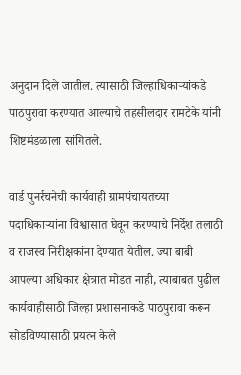अनुदान दिले जातील. त्यासाठी जिल्हाधिकाऱ्यांकडे पाठपुरावा करण्यात आल्याचे तहसीलदार रामटेके यांनी शिष्टमंडळाला सांगितले.

वार्ड पुनर्रचनेची कार्यवाही ग्रामपंचायतच्या पदाधिकाऱ्यांना विश्वासात घेवून करण्याचे निर्देश तलाठी व राजस्व निरीक्षकांना देण्यात येतील. ज्या बाबी आपल्या अधिकार क्षेत्रात मोडत नाही, त्याबाबत पुढील कार्यवाहीसाठी जिल्हा प्रशासनाकडे पाठपुरावा करून सोडविण्यासाठी प्रयत्न केले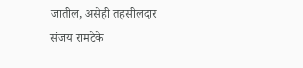जातील, असेही तहसीलदार संजय रामटेके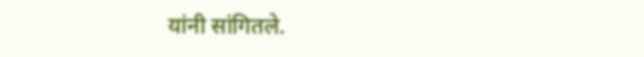यांनी सांगितले.